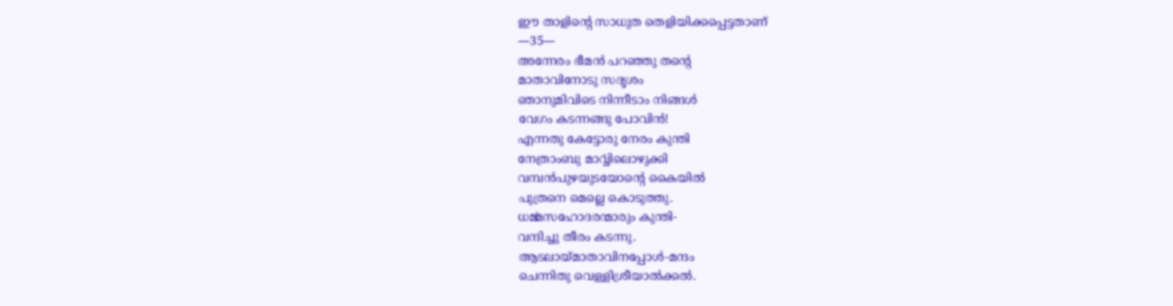ഈ താളിന്റെ സാധുത തെളിയിക്കപ്പെട്ടതാണ്
—35—
അന്നേരം ഭീമൻ പറഞ്ഞു തന്റെ
മാതാവിനോടു സദൃശം
ഞാനുമിവിടെ നിന്നീടാം നിങ്ങൾ
വേഗം കടന്നങ്ങു പോവിൻ!
എന്നതു കേട്ടോരു നേരം കുന്തി
നേത്രാംബു മാൎവ്വിലൊഴുക്കി
വമ്പൻപുഴയുടയോന്റെ കൈയിൽ
പുത്രനെ മെല്ലെ കൊടുത്തു.
ധൎമ്മസഹോദരന്മാരും കുന്തി-
വന്ദിച്ചു തീരം കടന്നു.
ആടലായ്മാതാവിനപ്പോൾ-മന്ദം
ചെന്നിതു വെള്ളിശ്രീയാൽക്കൽ.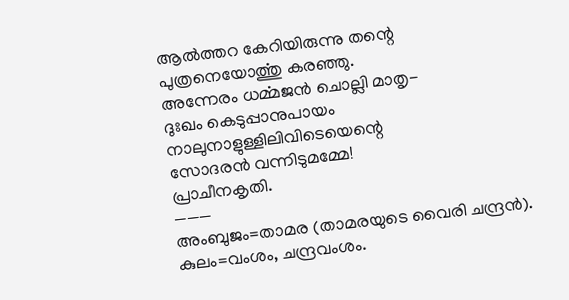ആൽത്തറ കേറിയിരുന്നു തന്റെ
പുത്രനെയോൎത്തു കരഞ്ഞു.
അന്നേരം ധൎമ്മജൻ ചൊല്ലി മാതൃ-
ദുഃഖം കെടുപ്പാനുപായം
നാലുനാളുള്ളിലിവിടെയെന്റെ
സോദരൻ വന്നിടുമമ്മേ!
പ്രാചീനകൃതി.
———
അംബുജം=താമര (താമരയുടെ വൈരി ചന്ദ്രൻ). കുലം=വംശം, ചന്ദ്രവംശം.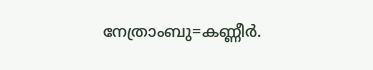നേത്രാംബു=കണ്ണീർ.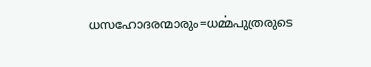ധസഹോദരന്മാരും=ധൎമ്മപുത്രരുടെ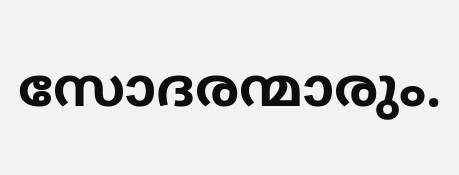സോദരന്മാരും.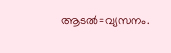ആടൽ=വ്യസനം.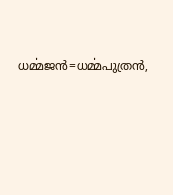ധൎമ്മജൻ=ധൎമ്മപുത്രൻ,